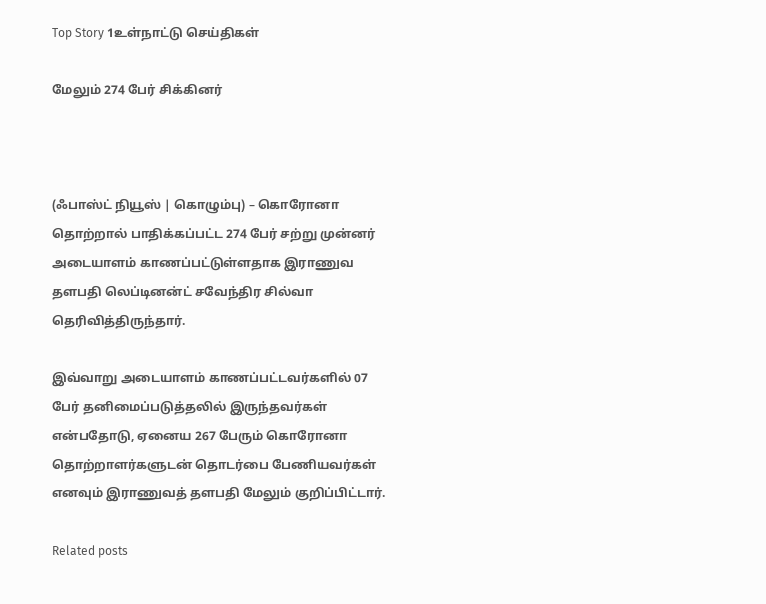Top Story 1உள்நாட்டு செய்திகள்

மேலும் 274 பேர் சிக்கினர்



(ஃபாஸ்ட் நியூஸ் | கொழும்பு) – கொரோனா தொற்றால் பாதிக்கப்பட்ட 274 பேர் சற்று முன்னர் அடையாளம் காணப்பட்டுள்ளதாக இராணுவ தளபதி லெப்டினன்ட் சவேந்திர சில்வா தெரிவித்திருந்தார்.

இவ்வாறு அடையாளம் காணப்பட்டவர்களில் 07 பேர் தனிமைப்படுத்தலில் இருந்தவர்கள் என்பதோடு, ஏனைய 267 பேரும் கொரோனா தொற்றாளர்களுடன் தொடர்பை பேணியவர்கள் எனவும் இராணுவத் தளபதி மேலும் குறிப்பிட்டார்.

Related posts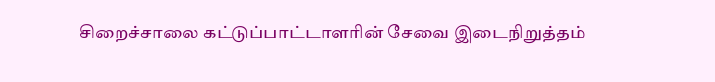சிறைச்சாலை கட்டுப்பாட்டாளரின் சேவை இடைநிறுத்தம்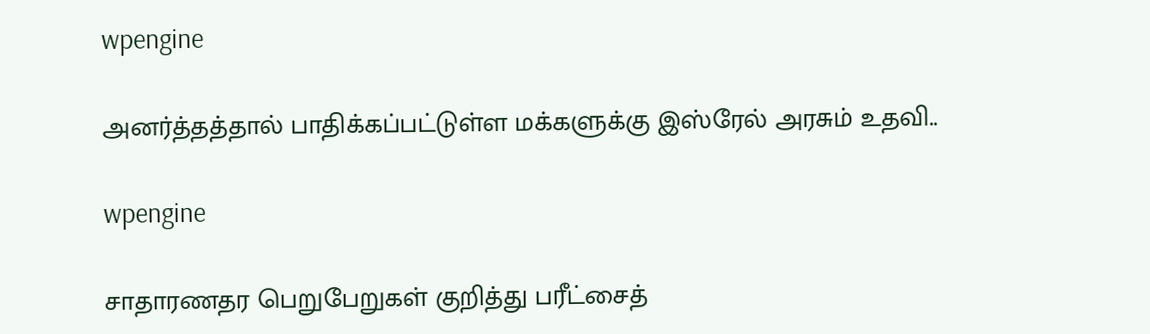wpengine

அனர்த்தத்தால் பாதிக்கப்பட்டுள்ள மக்களுக்கு இஸ்ரேல் அரசும் உதவி..

wpengine

சாதாரணதர பெறுபேறுகள் குறித்து பரீட்சைத்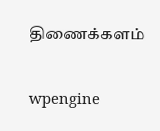திணைக்களம்

wpengine